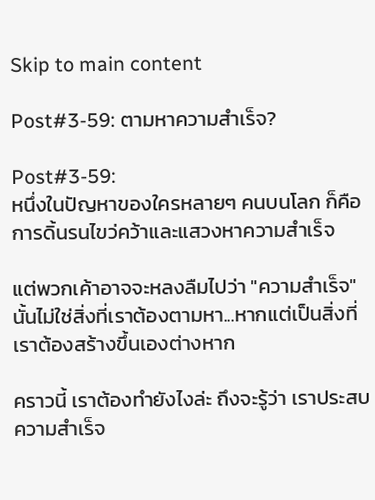Skip to main content

Post#3-59: ตามหาความสำเร็จ?

Post#3-59:
หนึ่งในปัญหาของใครหลายๆ คนบนโลก ก็คือการดิ้นรนไขว่คว้าและแสวงหาความสำเร็จ

แต่พวกเค้าอาจจะหลงลืมไปว่า "ความสำเร็จ" นั้นไม่ใช่สิ่งที่เราต้องตามหา...หากแต่เป็นสิ่งที่เราต้องสร้างขึ้นเองต่างหาก

คราวนี้ เราต้องทำยังไงล่ะ ถึงจะรู้ว่า เราประสบความสำเร็จ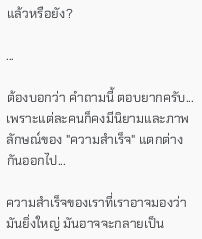แล้วหรือยัง?

...

ต้องบอกว่า คำถามนี้ ตอบยากครับ...เพราะแต่ละคนก็คงมีนิยามและภาพลักษณ์ของ "ความสำเร็จ" แตกต่างกันออกไป...

ความสำเร็จของเราที่เราอาจมองว่ามันยิ่งใหญ่ มันอาจจะกลายเป็น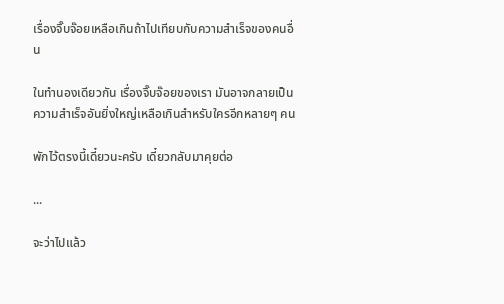เรื่องจิ๊บจ๊อยเหลือเกินถ้าไปเทียบกับความสำเร็จของคนอื่น

ในทำนองเดียวกัน เรื่องจิ๊บจ๊อยของเรา มันอาจกลายเป็นความสำเร็จอันยิ่งใหญ่เหลือเกินสำหรับใครอีกหลายๆ คน

พักไว้ตรงนี้เดี๋ยวนะครับ เดี๋ยวกลับมาคุยต่อ

...

จะว่าไปแล้ว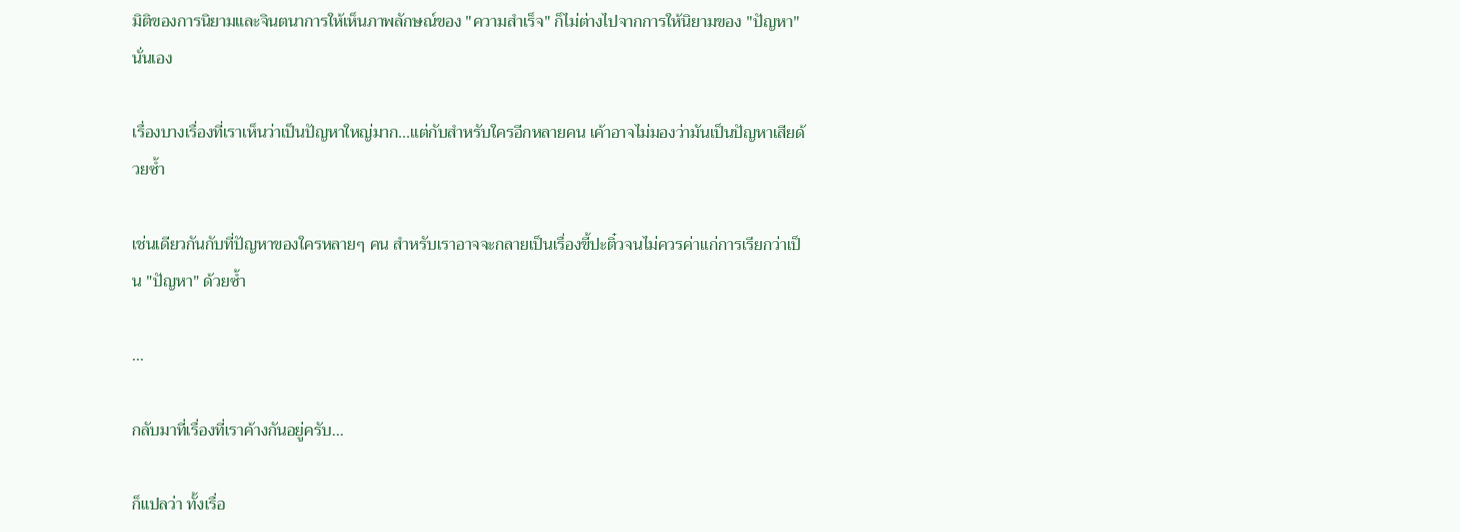มิติของการนิยามและจินตนาการให้เห็นภาพลักษณ์ของ "ความสำเร็จ" ก็ไม่ต่างไปจากการให้นิยามของ "ปัญหา" นั่นเอง

เรื่องบางเรื่องที่เราเห็นว่าเป็นปัญหาใหญ่มาก...แต่กับสำหรับใครอีกหลายคน เค้าอาจไม่มองว่ามันเป็นปัญหาเสียด้วยซ้ำ

เช่นเดียวกันกับที่ปัญหาของใครหลายๆ คน สำหรับเราอาจจะกลายเป็นเรื่องขี้ปะติ๋วจนไม่ควรค่าแก่การเรียกว่าเป็น "ปัญหา" ด้วยซ้ำ

...

กลับมาที่เรื่องที่เราค้างกันอยู่ครับ...

ก็แปลว่า ทั้งเรื่อ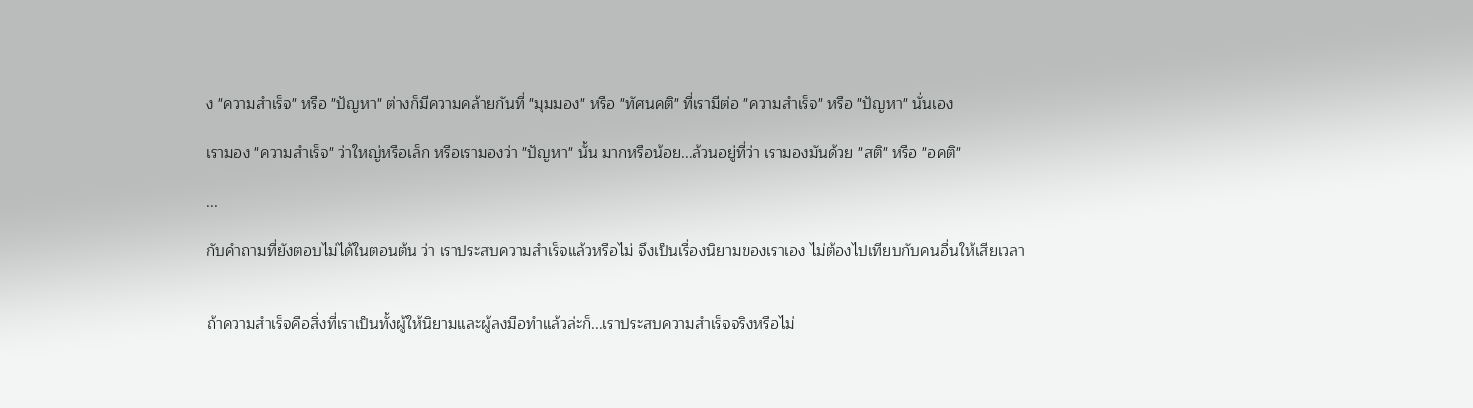ง "ความสำเร็จ" หรือ "ปัญหา" ต่างก็มีความคล้ายกันที่ "มุมมอง" หรือ "ทัศนคติ" ที่เรามีต่อ "ความสำเร็จ" หรือ "ปัญหา" นั่นเอง

เรามอง "ความสำเร็จ" ว่าใหญ่หรือเล็ก หรือเรามองว่า "ปัญหา" นั้น มากหรือน้อย...ล้วนอยู่ที่ว่า เรามองมันด้วย "สติ" หรือ "อคติ"

...

กับคำถามที่ยังตอบไม่ได้ในตอนต้น ว่า เราประสบความสำเร็จแล้วหรือไม่ จึงเป็นเรื่องนิยามของเราเอง ไม่ต้องไปเทียบกับคนอื่นให้เสียเวลา


ถ้าความสำเร็จคือสิ่งที่เราเป็นทั้งผู้ให้นิยามและผู้ลงมือทำแล้วล่ะก็...เราประสบความสำเร็จจริงหรือไม่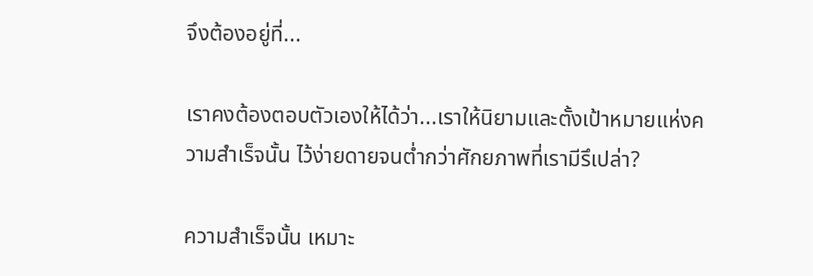จึงต้องอยู่ที่...

เราคงต้องตอบตัวเองให้ได้ว่า...เราให้นิยามและตั้งเป้าหมายแห่งความสำเร็จนั้น ไว้ง่ายดายจนต่ำกว่าศักยภาพที่เรามีรึเปล่า?

ความสำเร็จนั้น เหมาะ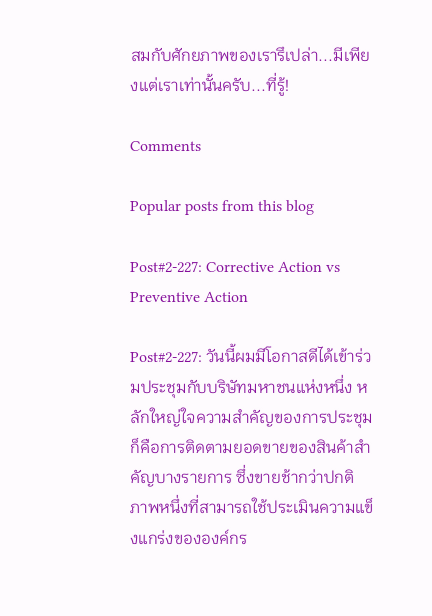สมกับศักยภาพของเรารึเปล่า...มีเพียงแต่เราเท่านั้นครับ...ที่รู้!

Comments

Popular posts from this blog

Post#2-227: Corrective Action vs Preventive Action

Post#2-227: วันนี้ผมมีโอกาสดีได้เข้าร่วมประชุมกับบริษัทมหาชนแห่งหนึ่ง หลักใหญ่ใจความสำคัญของการประชุมก็คือการติดตามยอดขายของสินค้าสำคัญบางรายการ ซึ่งขายช้ากว่าปกติ ภาพหนึ่งที่สามารถใช้ประเมินความแข็งแกร่งขององค์กร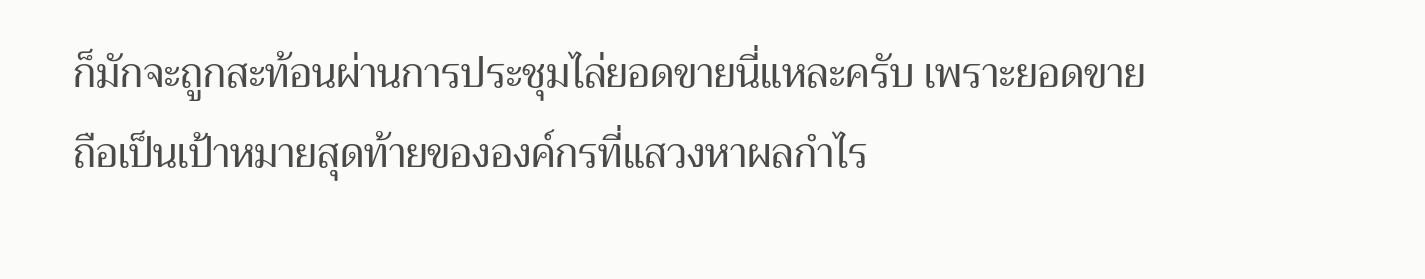ก็มักจะถูกสะท้อนผ่านการประชุมไล่ยอดขายนี่แหละครับ เพราะยอดขายถือเป็นเป้าหมายสุดท้ายขององค์กรที่แสวงหาผลกำไร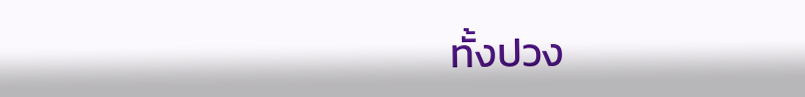ทั้งปวง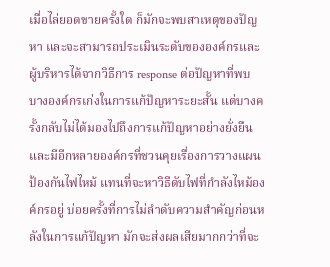เมื่อไล่ยอดขายครั้งใด ก็มักจะพบสาเหตุของปัญหา และจะสามารถประเมินระดับขององค์กรและผู้บริหารได้จากวิธีการ response ต่อปัญหาที่พบ บางองค์กรเก่งในการแก้ปัญหาระยะสั้น แต่บางครั้งกลับไม่ได้มองไปถึงการแก้ปัญหาอย่างยั่งยืน และมีอีกหลายองค์กรที่ชวนคุยเรื่องการวางแผนป้องกันไฟไหม้ แทนที่จะหาวิธีดับไฟที่กำลังไหม้องค์กรอยู่ บ่อยครั้งที่การไม่ลำดับความสำคัญก่อนหลังในการแก้ปัญหา มักจะส่งผลเสียมากกว่าที่จะ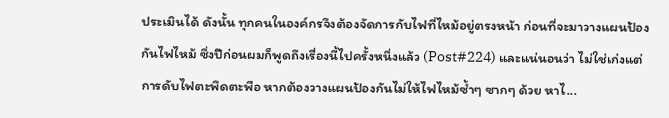ประเมินได้ ดังนั้น ทุกคนในองค์กรจึงต้องจัดการกับไฟที่ไหม้อยู่ตรงหน้า ก่อนที่จะมาวางแผนป้องกันไฟไหม้ ซึ่งปีก่อนผมก็พูดถึงเรื่องนี้ไปครั้งหนึ่งแล้ว (Post#224) และแน่นอนว่า ไม่ใช่เก่งแต่การดับไฟตะพึดตะพือ หากต้องวางแผนป้องกันไม่ให้ไฟไหม้ซ้ำๆ ซากๆ ด้วย หาไ...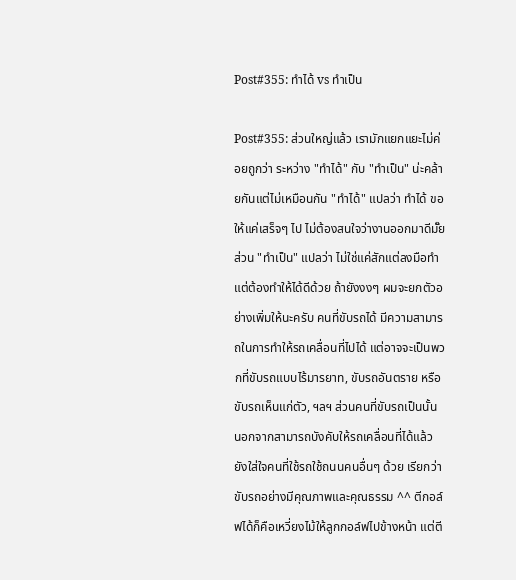Post#355: ทำได้ vs ทำเป็น

Post#355: ส่วนใหญ่แล้ว เรามักแยกแยะไม่ค่อยถูกว่า ระหว่าง "ทำได้" กับ "ทำเป็น" น่ะคล้ายกันแต่ไม่เหมือนกัน "ทำได้" แปลว่า ทำได้ ขอให้แค่เสร็จๆ ไป ไม่ต้องสนใจว่างานออกมาดีมั๊ย ส่วน "ทำเป็น" แปลว่า ไม่ใช่แค่สักแต่ลงมือทำ แต่ต้องทำให้ได้ดีด้วย ถ้ายังงงๆ ผมจะยกตัวอย่างเพิ่มให้นะครับ คนที่ขับรถได้ มีความสามารถในการทำให้รถเคลื่อนที่ไปได้ แต่อาจจะเป็นพวกที่ขับรถแบบไร้มารยาท, ขับรถอันตราย หรือขับรถเห็นแก่ตัว, ฯลฯ ส่วนคนที่ขับรถเป็นนั้น นอกจากสามารถบังคับให้รถเคลื่อนที่ได้แล้ว ยังใส่ใจคนที่ใช้รถใช้ถนนคนอื่นๆ ด้วย เรียกว่าขับรถอย่างมีคุณภาพและคุณธรรม ^^ ตีกอล์ฟได้ก็คือเหวี่ยงไม้ให้ลูกกอล์ฟไปข้างหน้า แต่ตี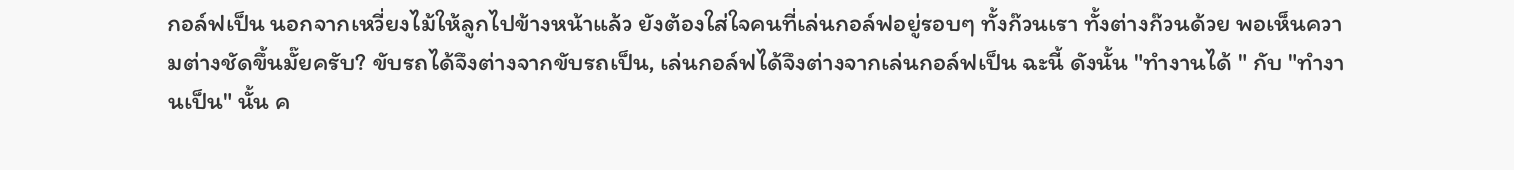กอล์ฟเป็น นอกจากเหวี่ยงไม้ให้ลูกไปข้างหน้าแล้ว ยังต้องใส่ใจคนที่เล่นกอล์ฟอยู่รอบๆ ทั้งก๊วนเรา ทั้งต่างก๊วนด้วย พอเห็นความต่างชัดขึ้นมั๊ยครับ? ขับรถได้จึงต่างจากขับรถเป็น, เล่นกอล์ฟได้จึงต่างจากเล่นกอล์ฟเป็น ฉะนี้ ดังนั้น "ทำงานได้ " กับ "ทำงานเป็น" นั้น ค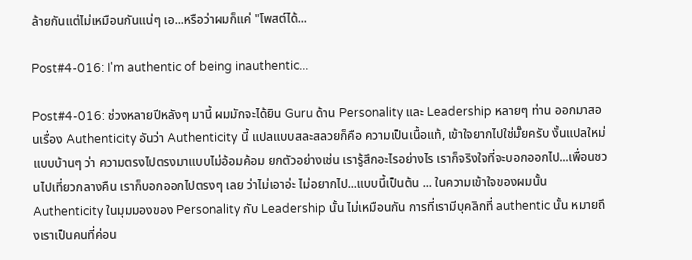ล้ายกันแต่ไม่เหมือนกันแน่ๆ เอ...หรือว่าผมก็แค่ "โพสต์ได้...

Post#4-016: I'm authentic of being inauthentic...

Post#4-016: ช่วงหลายปีหลังๆ มานี้ ผมมักจะได้ยิน Guru ด้าน Personality และ Leadership หลายๆ ท่าน ออกมาสอนเรื่อง Authenticity อันว่า Authenticity นี้ แปลแบบสละสลวยก็คือ ความเป็นเนื้อแท้, เข้าใจยากไปใช่มั๊ยครับ งั้นแปลใหม่แบบบ้านๆ ว่า ความตรงไปตรงมาแบบไม่อ้อมค้อม ยกตัวอย่างเช่น เรารู้สึกอะไรอย่างไร เราก็จริงใจที่จะบอกออกไป...เพื่อนชวนไปเที่ยวกลางคืน เราก็บอกออกไปตรงๆ เลย ว่าไม่เอาอ่ะ ไม่อยากไป...แบบนี้เป็นต้น ... ในความเข้าใจของผมนั้น Authenticity ในมุมมองของ Personality กับ Leadership นั้น ไม่เหมือนกัน การที่เรามีบุคลิกที่ authentic นั้น หมายถึงเราเป็นคนที่ค่อน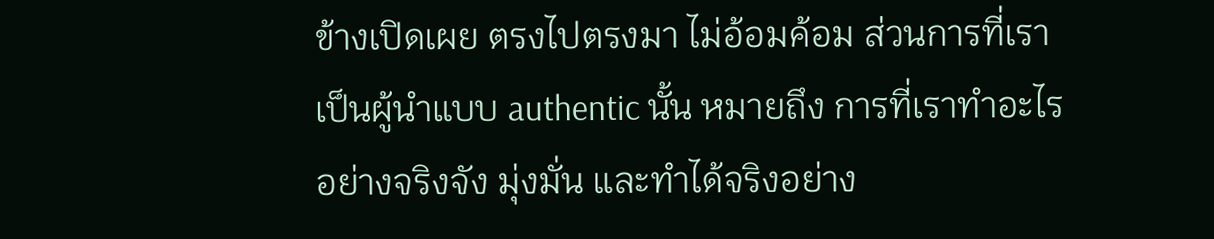ข้างเปิดเผย ตรงไปตรงมา ไม่อ้อมค้อม ส่วนการที่เราเป็นผู้นำแบบ authentic นั้น หมายถึง การที่เราทำอะไรอย่างจริงจัง มุ่งมั่น และทำได้จริงอย่าง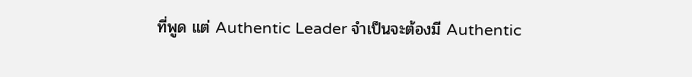ที่พูด แต่ Authentic Leader จำเป็นจะต้องมี Authentic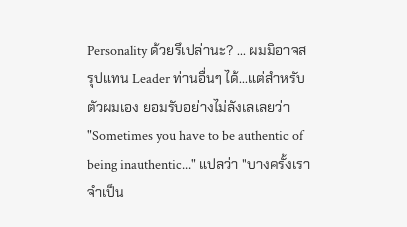Personality ด้วยรึเปล่านะ? ... ผมมิอาจสรุปแทน Leader ท่านอื่นๆ ได้...แต่สำหรับตัวผมเอง ยอมรับอย่างไม่ลังเลเลยว่า "Sometimes you have to be authentic of being inauthentic..." แปลว่า "บางครั้งเราจำเป็น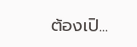ต้องเปิ...